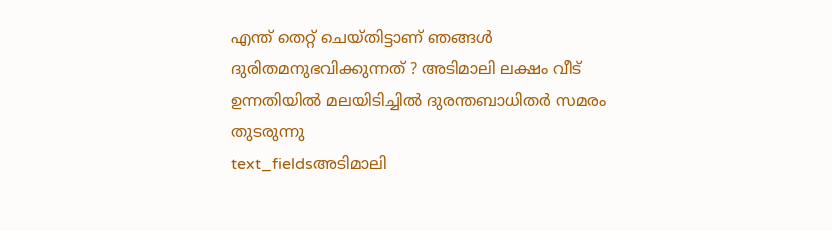എന്ത് തെറ്റ് ചെയ്തിട്ടാണ് ഞങ്ങൾ ദുരിതമനുഭവിക്കുന്നത് ? അടിമാലി ലക്ഷം വീട് ഉന്നതിയിൽ മലയിടിച്ചിൽ ദുരന്തബാധിതർ സമരം തുടരുന്നു
text_fieldsഅടിമാലി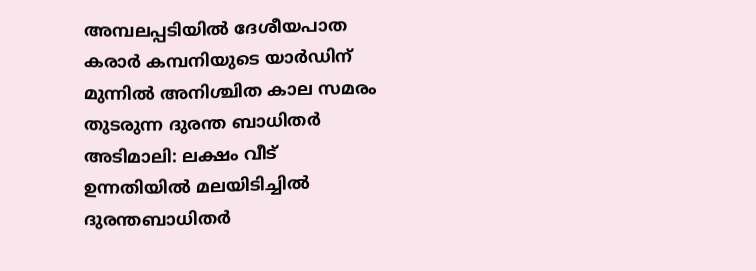അമ്പലപ്പടിയിൽ ദേശീയപാത കരാർ കമ്പനിയുടെ യാർഡിന് മുന്നിൽ അനിശ്ചിത കാല സമരം തുടരുന്ന ദുരന്ത ബാധിതർ
അടിമാലി: ലക്ഷം വീട് ഉന്നതിയിൽ മലയിടിച്ചിൽ ദുരന്തബാധിതർ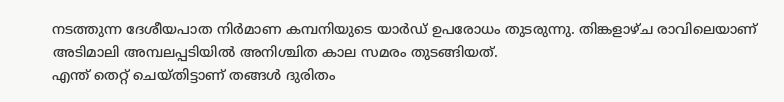നടത്തുന്ന ദേശീയപാത നിർമാണ കമ്പനിയുടെ യാർഡ് ഉപരോധം തുടരുന്നു. തിങ്കളാഴ്ച രാവിലെയാണ് അടിമാലി അമ്പലപ്പടിയിൽ അനിശ്ചിത കാല സമരം തുടങ്ങിയത്.
എന്ത് തെറ്റ് ചെയ്തിട്ടാണ് തങ്ങൾ ദുരിതം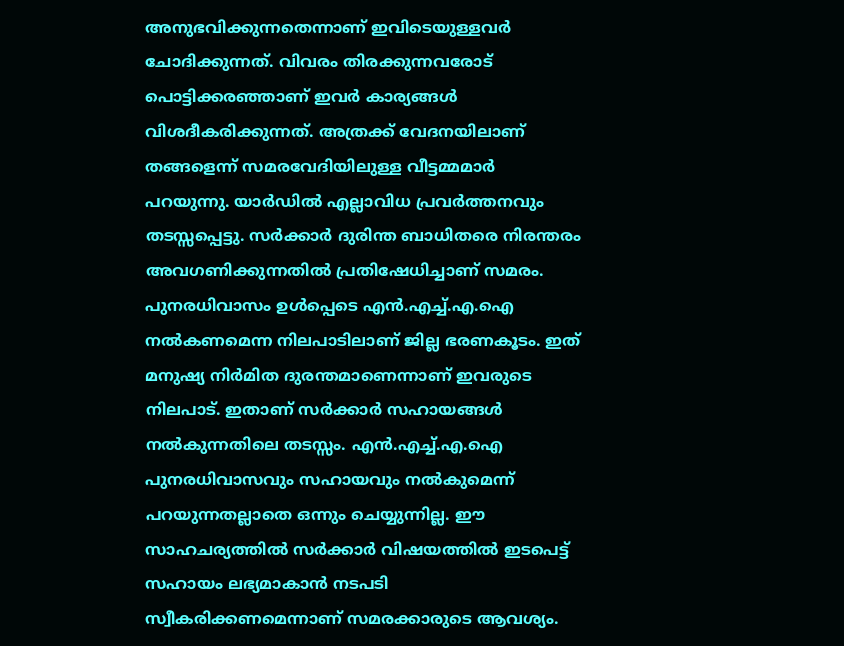അനുഭവിക്കുന്നതെന്നാണ് ഇവിടെയുള്ളവർ ചോദിക്കുന്നത്. വിവരം തിരക്കുന്നവരോട് പൊട്ടിക്കരഞ്ഞാണ് ഇവർ കാര്യങ്ങൾ വിശദീകരിക്കുന്നത്. അത്രക്ക് വേദനയിലാണ് തങ്ങളെന്ന് സമരവേദിയിലുള്ള വീട്ടമ്മമാർ പറയുന്നു. യാർഡിൽ എല്ലാവിധ പ്രവർത്തനവും തടസ്സപ്പെട്ടു. സർക്കാർ ദുരിന്ത ബാധിതരെ നിരന്തരം അവഗണിക്കുന്നതിൽ പ്രതിഷേധിച്ചാണ് സമരം.
പുനരധിവാസം ഉൾപ്പെടെ എൻ.എച്ച്.എ.ഐ നൽകണമെന്ന നിലപാടിലാണ് ജില്ല ഭരണകൂടം. ഇത് മനുഷ്യ നിർമിത ദുരന്തമാണെന്നാണ് ഇവരുടെ നിലപാട്. ഇതാണ് സർക്കാർ സഹായങ്ങൾ നൽകുന്നതിലെ തടസ്സം. എൻ.എച്ച്.എ.ഐ പുനരധിവാസവും സഹായവും നൽകുമെന്ന് പറയുന്നതല്ലാതെ ഒന്നും ചെയ്യുന്നില്ല. ഈ സാഹചര്യത്തിൽ സർക്കാർ വിഷയത്തിൽ ഇടപെട്ട് സഹായം ലഭ്യമാകാൻ നടപടി സ്വീകരിക്കണമെന്നാണ് സമരക്കാരുടെ ആവശ്യം.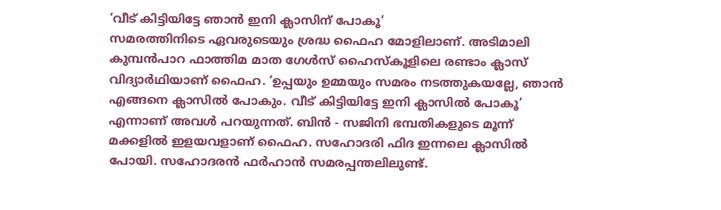‘വീട് കിട്ടിയിട്ടേ ഞാൻ ഇനി ക്ലാസിന് പോകൂ’
സമരത്തിനിടെ ഏവരുടെയും ശ്രദ്ധ ഫൈഹ മോളിലാണ്. അടിമാലി കുമ്പൻപാറ ഫാത്തിമ മാത ഗേൾസ് ഹൈസ്കൂളിലെ രണ്ടാം ക്ലാസ് വിദ്യാർഥിയാണ് ഫൈഹ. ‘ഉപ്പയും ഉമ്മയും സമരം നടത്തുകയല്ലേ, ഞാൻ എങ്ങനെ ക്ലാസിൽ പോകും. വീട് കിട്ടിയിട്ടേ ഇനി ക്ലാസിൽ പോകൂ’ എന്നാണ് അവൾ പറയുന്നത്. ബിൻ - സജിനി ഭമ്പതികളുടെ മൂന്ന് മക്കളിൽ ഇളയവളാണ് ഫൈഹ. സഹോദരി ഫിദ ഇന്നലെ ക്ലാസിൽ പോയി. സഹോദരൻ ഫർഹാൻ സമരപ്പന്തലിലുണ്ട്.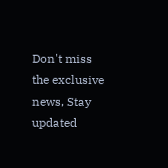Don't miss the exclusive news, Stay updated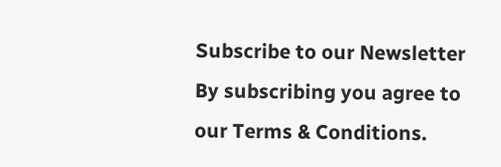Subscribe to our Newsletter
By subscribing you agree to our Terms & Conditions.